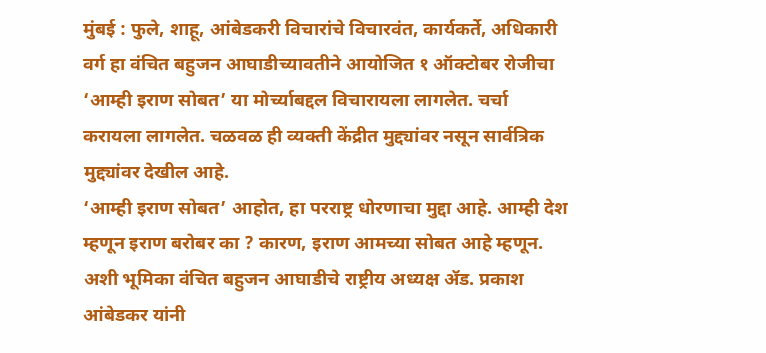मुंबई : फुले, शाहू, आंबेडकरी विचारांचे विचारवंत, कार्यकर्ते, अधिकारी वर्ग हा वंचित बहुजन आघाडीच्यावतीने आयोजित १ ऑक्टोबर रोजीचा ‘आम्ही इराण सोबत’ या मोर्च्याबद्दल विचारायला लागलेत. चर्चा करायला लागलेत. चळवळ ही व्यक्ती केंद्रीत मुद्द्यांवर नसून सार्वत्रिक मुद्द्यांवर देखील आहे.
‘आम्ही इराण सोबत’ आहोत, हा परराष्ट्र धोरणाचा मुद्दा आहे. आम्ही देश म्हणून इराण बरोबर का ? कारण, इराण आमच्या सोबत आहे म्हणून. अशी भूमिका वंचित बहुजन आघाडीचे राष्ट्रीय अध्यक्ष ॲड. प्रकाश आंबेडकर यांनी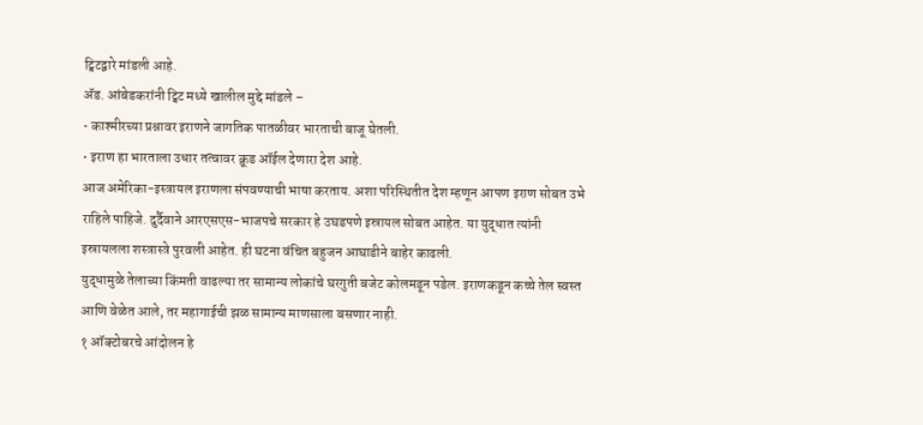ट्विटद्वारे मांडली आहे.
ॲड. आंबेडकरांनी ट्विट मध्ये खालील मुद्दे मांडले –
• काश्मीरच्या प्रश्नावर इराणने जागतिक पातळीवर भारताची बाजू घेतली.
• इराण हा भारताला उधार तत्वावर क्रूड ऑईल देणारा देश आहे.
आज अमेरिका-इस्त्रायल इराणला संपवण्याची भाषा करताय. अशा परिस्थितीत देश म्हणून आपण इराण सोबत उभे राहिले पाहिजे. दुर्दैवाने आरएसएस-भाजपचे सरकार हे उघडपणे इस्रायल सोबत आहेत. या युद्धात त्यांनी इस्रायलला शस्त्रास्त्रे पुरवली आहेत. ही घटना वंचित बहुजन आघाडीने बाहेर काढली.
युद्धामुळे तेलाच्या किंमती वाढल्या तर सामान्य लोकांचे घरगुती बजेट कोलमडून पडेल. इराणकडून कच्चे तेल स्वस्त आणि वेळेत आले, तर महागाईची झळ सामान्य माणसाला बसणार नाही.
१ ऑक्टोबरचे आंदोलन हे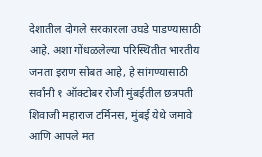देशातील दोगले सरकारला उघडे पाडण्यासाठी आहे. अशा गोंधळलेल्या परिस्थितीत भारतीय जनता इराण सोबत आहे, हे सांगण्यासाठी सर्वांनी १ ऑक्टोबर रोजी मुंबईतील छत्रपती शिवाजी महाराज टर्मिनस, मुंबई येथे जमावे आणि आपले मत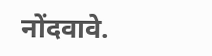नोंदवावे.